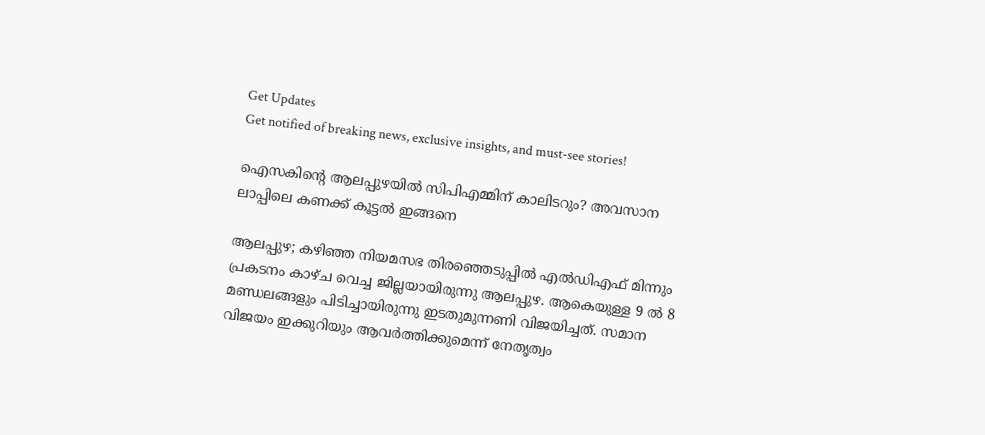Get Updates
Get notified of breaking news, exclusive insights, and must-see stories!

ഐസകിന്റെ ആലപ്പുഴയിൽ സിപിഎമ്മിന് കാലിടറും? അവസാന ലാപ്പിലെ കണക്ക് കൂട്ടൽ ഇങ്ങനെ

ആലപ്പുഴ; കഴിഞ്ഞ നിയമസഭ തിരഞ്ഞെടുപ്പിൽ എൽഡിഎഫ് മിന്നും പ്രകടനം കാഴ്ച വെച്ച ജില്ലയായിരുന്നു ആലപ്പുഴ. ആകെയുള്ള 9 ൽ 8 മണ്ഡലങ്ങളും പിടിച്ചായിരുന്നു ഇടതുമുന്നണി വിജയിച്ചത്. സമാന വിജയം ഇക്കുറിയും ആവർത്തിക്കുമെന്ന് നേതൃത്വം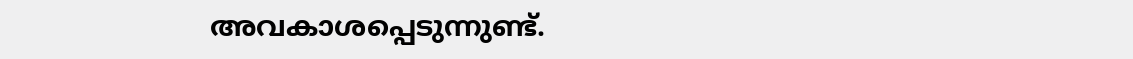അവകാശപ്പെടുന്നുണ്ട്.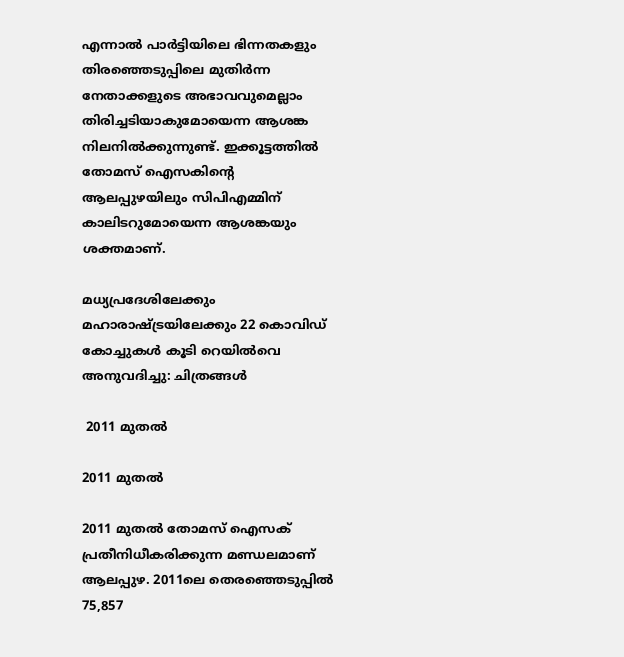എന്നാൽ പാർട്ടിയിലെ ഭിന്നതകളും തിരഞ്ഞെടുപ്പിലെ മുതിർന്ന നേതാക്കളുടെ അഭാവവുമെല്ലാം തിരിച്ചടിയാകുമോയെന്ന ആശങ്ക നിലനിൽക്കുന്നുണ്ട്. ഇക്കൂട്ടത്തിൽ തോമസ് ഐസകിന്റെ ആലപ്പുഴയിലും സിപിഎമ്മിന് കാലിടറുമോയെന്ന ആശങ്കയും ശക്തമാണ്.

മധ്യപ്രദേശിലേക്കും മഹാരാഷ്ട്രയിലേക്കും 22 കൊവിഡ് കോച്ചുകള്‍ കൂടി റെയില്‍വെ അനുവദിച്ചു: ചിത്രങ്ങള്‍

 2011 മുതൽ

2011 മുതൽ

2011 മുതൽ തോമസ് ഐസക് പ്രതീനിധീകരിക്കുന്ന മണ്ഡലമാണ് ആലപ്പുഴ. 2011ലെ തെരഞ്ഞെടുപ്പിൽ 75,857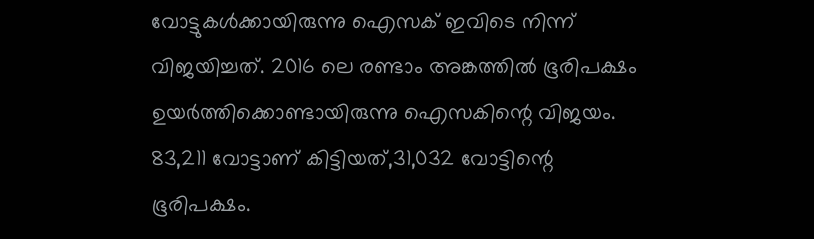വോട്ടുകൾക്കായിരുന്നു ഐസക് ഇവിടെ നിന്ന് വിജയിച്ചത്. 2016 ലെ രണ്ടാം അങ്കത്തിൽ ഭൂരിപക്ഷം ഉയർത്തിക്കൊണ്ടായിരുന്നു ഐസകിന്റെ വിജയം. 83,211 വോട്ടാണ് കിട്ടിയത്,31,032 വോട്ടിന്റെ ഭൂരിപക്ഷം.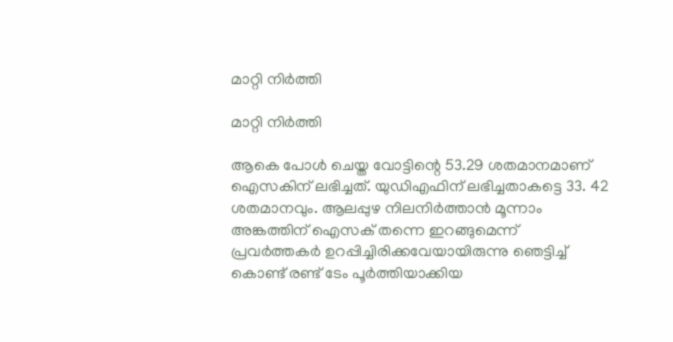മാറ്റി നിർത്തി

മാറ്റി നിർത്തി

ആകെ പോള്‍ ചെയ്ത വോട്ടിന്റെ 53.29 ശതമാനമാണ് ഐസകിന് ലഭിച്ചത്. യുഡിഎഫിന് ലഭിച്ചതാകട്ടെ 33. 42 ശതമാനവും. ആലപ്പുഴ നിലനിർത്താൻ മൂന്നാം അങ്കത്തിന് ഐസക് തന്നെ ഇറങ്ങുമെന്ന് പ്രവർത്തകർ ഉറപ്പിച്ചിരിക്കവേയായിരുന്നു ഞെട്ടിച്ച് കൊണ്ട് രണ്ട് ടേം പൂർത്തിയാക്കിയ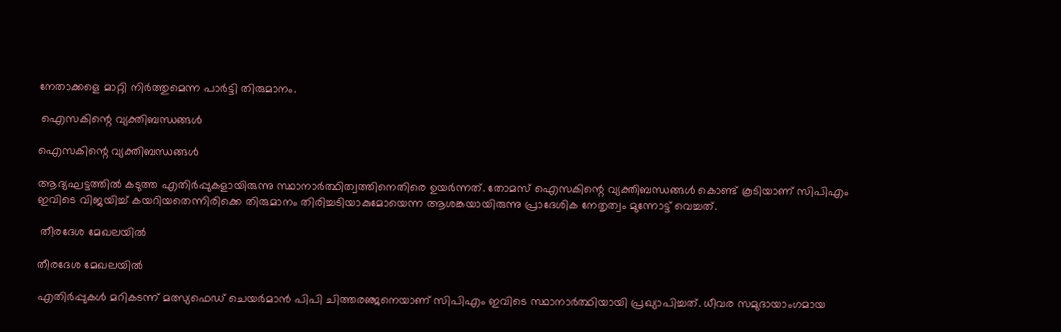നേതാക്കളെ മാറ്റി നിർത്തുമെന്ന പാർട്ടി തിരുമാനം.

 ഐസകിന്റെ വ്യക്തിബന്ധങ്ങൾ

ഐസകിന്റെ വ്യക്തിബന്ധങ്ങൾ

ആദ്യഘട്ടത്തിൽ കടുത്ത എതിർപ്പുകളായിരുന്നു സ്ഥാനാർത്ഥിത്വത്തിനെതിരെ ഉയർന്നത്. തോമസ് ഐസകിന്റെ വ്യക്തിബന്ധങ്ങൾ കൊണ്ട് കൂടിയാണ് സിപിഎം ഇവിടെ വിജയിച്ച് കയറിയതെന്നിരിക്കെ തിരുമാനം തിരിച്ചടിയാകുമോയെന്ന ആശങ്കയായിരുന്നു പ്രാദേശിക നേതൃത്വം മുന്നോട്ട് വെച്ചത്.

 തീരദേശ മേഖലയിൽ

തീരദേശ മേഖലയിൽ

എതിർപ്പുകൾ മറികടന്ന് മത്സ്യഫെഡ് ചെയർമാൻ പിപി ചിത്തരഞ്ജനെയാണ് സിപിഎം ഇവിടെ സ്ഥാനാർത്ഥിയായി പ്രഖ്യാപിച്ചത്. ധീവര സമുദായാംഗമായ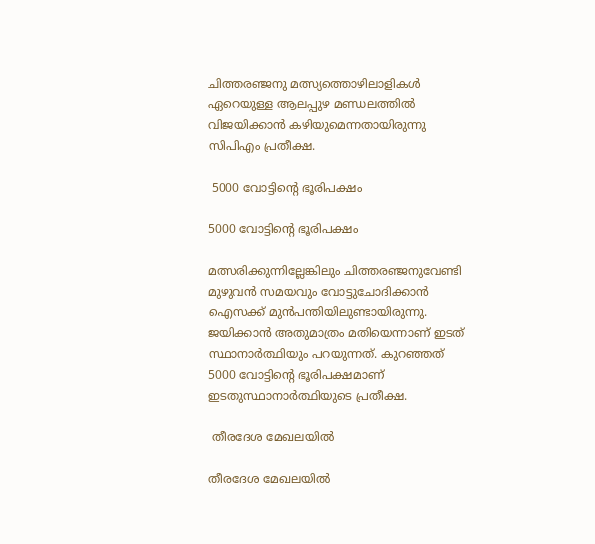ചിത്തരഞ്ജനു മത്സ്യത്തൊഴിലാളികള്‍ ഏറെയുള്ള ആലപ്പുഴ മണ്ഡലത്തില്‍ വിജയിക്കാന്‍ കഴിയുമെന്നതായിരുന്നു സിപിഎം പ്രതീക്ഷ.

 5000 വോട്ടിന്റെ ഭൂരിപക്ഷം

5000 വോട്ടിന്റെ ഭൂരിപക്ഷം

മത്സരിക്കുന്നില്ലേങ്കിലും ചിത്തരഞ്ജനുവേണ്ടി മുഴുവന്‍ സമയവും വോട്ടുചോദിക്കാന്‍ ഐസക്ക് മുന്‍പന്തിയിലുണ്ടായിരുന്നു. ജയിക്കാന്‍ അതുമാത്രം മതിയെന്നാണ് ഇടത് സ്ഥാനാർത്ഥിയും പറയുന്നത്. കുറഞ്ഞത് 5000 വോട്ടിന്റെ ഭൂരിപക്ഷമാണ് ഇടതുസ്ഥാനാർത്ഥിയുടെ പ്രതീക്ഷ.

 തീരദേശ മേഖലയിൽ

തീരദേശ മേഖലയിൽ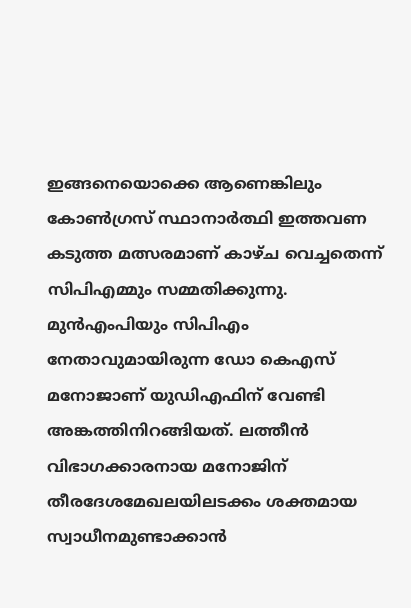ഇങ്ങനെയൊക്കെ ആണെങ്കിലും കോൺഗ്രസ് സ്ഥാനാർത്ഥി ഇത്തവണ കടുത്ത മത്സരമാണ് കാഴ്ച വെച്ചതെന്ന് സിപിഎമ്മും സമ്മതിക്കുന്നു. മുൻഎംപിയും സിപിഎം നേതാവുമായിരുന്ന ഡോ കെഎസ് മനോജാണ് യുഡിഎഫിന് വേണ്ടി അങ്കത്തിനിറങ്ങിയത്. ലത്തീന്‍ വിഭാഗക്കാരനായ മനോജിന് തീരദേശമേഖലയിലടക്കം ശക്തമായ സ്വാധീനമുണ്ടാക്കാൻ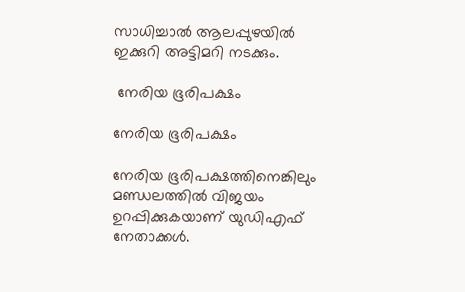സാധിച്ചാൽ ആലപ്പുഴയിൽ ഇക്കുറി അട്ടിമറി നടക്കും.

 നേരിയ ഭൂരിപക്ഷം

നേരിയ ഭൂരിപക്ഷം

നേരിയ ഭൂരിപക്ഷത്തിനെങ്കിലും മണ്ഡലത്തിൽ വിജയം ഉറപ്പിക്കുകയാണ് യുഡിഎഫ് നേതാക്കൾ.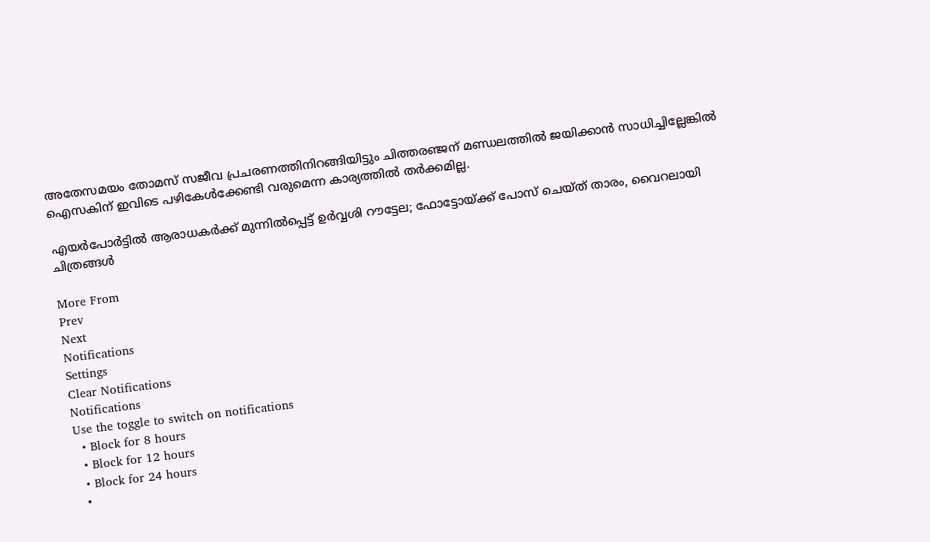അതേസമയം തോമസ് സജീവ പ്രചരണത്തിനിറങ്ങിയിട്ടും ചിത്തരഞ്ജന് മണ്ഡലത്തിൽ ജയിക്കാൻ സാധിച്ചില്ലേങ്കിൽ ഐസകിന് ഇവിടെ പഴികേൾക്കേണ്ടി വരുമെന്ന കാര്യത്തിൽ തർക്കമില്ല.

എയര്‍പോര്‍ട്ടില്‍ ആരാധകര്‍ക്ക് മുന്നില്‍പ്പെട്ട് ഉര്‍വ്വശി റൗട്ടേല; ഫോട്ടോയ്ക്ക് പോസ് ചെയ്ത് താരം, വൈറലായി ചിത്രങ്ങള്‍

More From
Prev
Next
Notifications
Settings
Clear Notifications
Notifications
Use the toggle to switch on notifications
  • Block for 8 hours
  • Block for 12 hours
  • Block for 24 hours
  •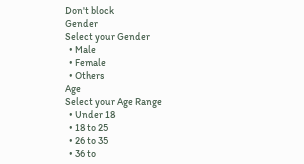Don't block
Gender
Select your Gender
  • Male
  • Female
  • Others
Age
Select your Age Range
  • Under 18
  • 18 to 25
  • 26 to 35
  • 36 to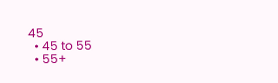45
  • 45 to 55
  • 55+